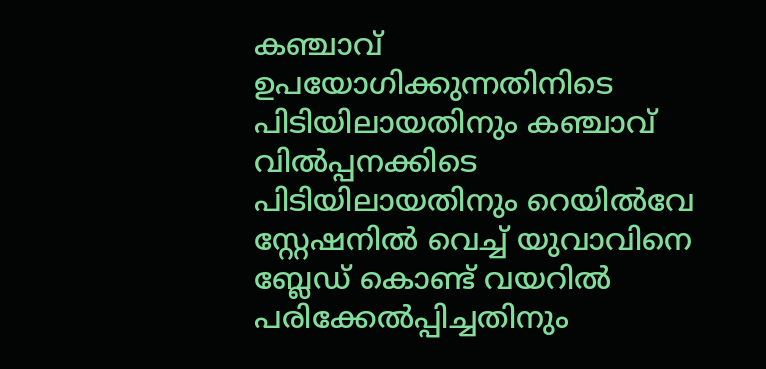കഞ്ചാവ് ഉപയോഗിക്കുന്നതിനിടെ പിടിയിലായതിനും കഞ്ചാവ് വില്‍പ്പനക്കിടെ പിടിയിലായതിനും റെയില്‍വേ സ്റ്റേഷനില്‍ വെച്ച് യുവാവിനെ ബ്ലേഡ് കൊണ്ട് വയറില്‍ പരിക്കേല്‍പ്പിച്ചതിനും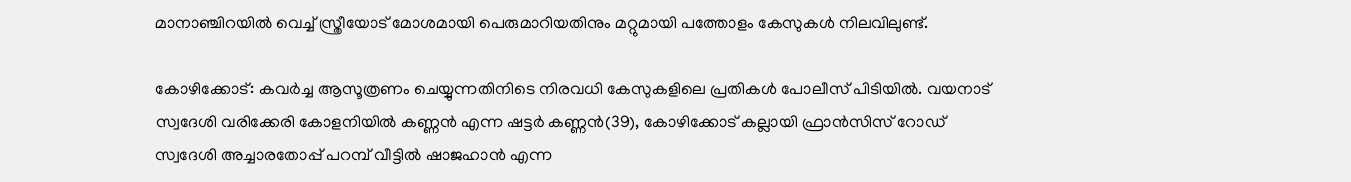മാനാഞ്ചിറയില്‍ വെച്ച് സ്ത്രീയോട് മോശമായി പെരുമാറിയതിനും മറ്റുമായി പത്തോളം കേസുകള്‍ നിലവിലുണ്ട്.

കോഴിക്കോട്: കവര്‍ച്ച ആസൂത്രണം ചെയ്യുന്നതിനിടെ നിരവധി കേസുകളിലെ പ്രതികള്‍ പോലീസ് പിടിയില്‍. വയനാട് സ്വദേശി വരിക്കേരി കോളനിയില്‍ കണ്ണന്‍ എന്ന ഷട്ടര്‍ കണ്ണന്‍(39), കോഴിക്കോട് കല്ലായി ഫ്രാന്‍സിസ് റോഡ് സ്വദേശി അച്ചാരതോപ്പ് പറമ്പ് വീട്ടില്‍ ഷാജഹാന്‍ എന്ന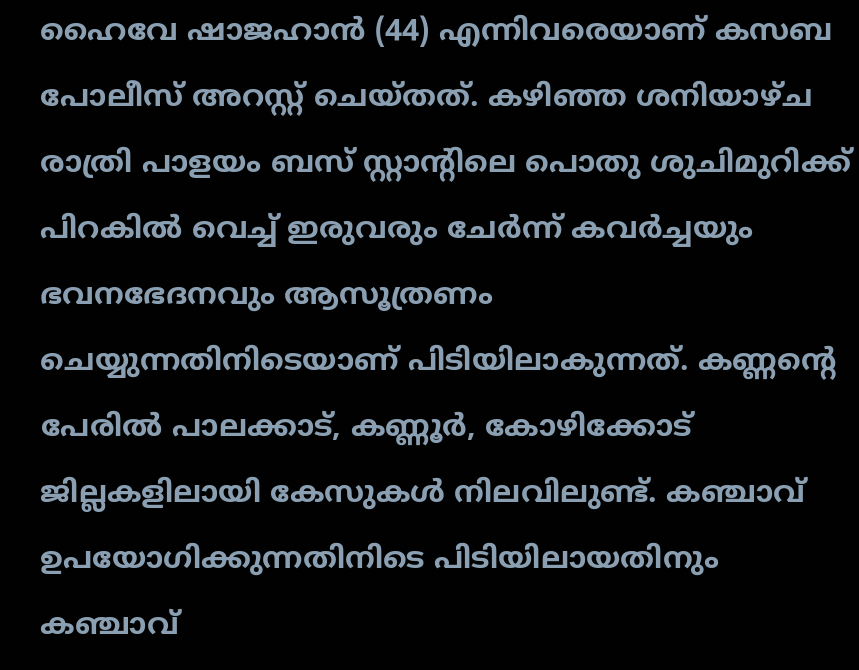ഹൈവേ ഷാജഹാന്‍ (44) എന്നിവരെയാണ് കസബ പോലീസ് അറസ്റ്റ് ചെയ്തത്. കഴിഞ്ഞ ശനിയാഴ്ച രാത്രി പാളയം ബസ് സ്റ്റാന്റിലെ പൊതു ശുചിമുറിക്ക് പിറകില്‍ വെച്ച് ഇരുവരും ചേര്‍ന്ന് കവര്‍ച്ചയും ഭവനഭേദനവും ആസൂത്രണം ചെയ്യുന്നതിനിടെയാണ് പിടിയിലാകുന്നത്. കണ്ണന്റെ പേരില്‍ പാലക്കാട്, കണ്ണൂര്‍, കോഴിക്കോട് ജില്ലകളിലായി കേസുകള്‍ നിലവിലുണ്ട്. കഞ്ചാവ് ഉപയോഗിക്കുന്നതിനിടെ പിടിയിലായതിനും കഞ്ചാവ്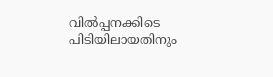വില്‍പ്പനക്കിടെ പിടിയിലായതിനും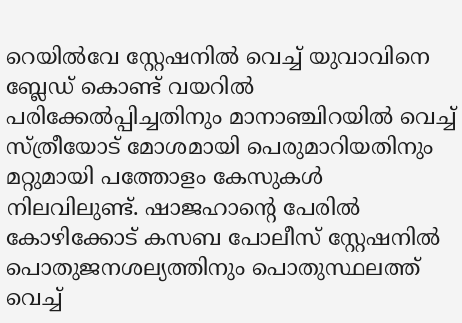റെയില്‍വേ സ്റ്റേഷനില്‍ വെച്ച് യുവാവിനെ ബ്ലേഡ് കൊണ്ട് വയറില്‍ പരിക്കേല്‍പ്പിച്ചതിനും മാനാഞ്ചിറയില്‍ വെച്ച് സ്ത്രീയോട് മോശമായി പെരുമാറിയതിനും മറ്റുമായി പത്തോളം കേസുകള്‍ നിലവിലുണ്ട്. ഷാജഹാന്റെ പേരില്‍ കോഴിക്കോട് കസബ പോലീസ് സ്റ്റേഷനില്‍ പൊതുജനശല്യത്തിനും പൊതുസ്ഥലത്ത് വെച്ച്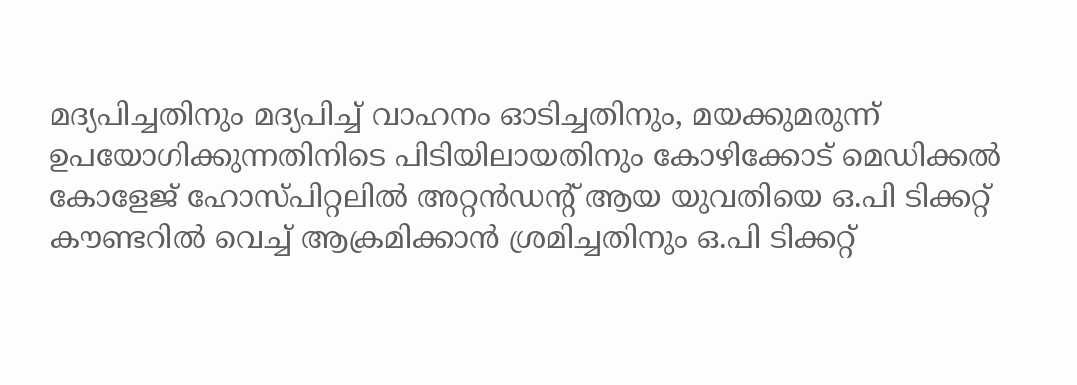മദ്യപിച്ചതിനും മദ്യപിച്ച് വാഹനം ഓടിച്ചതിനും, മയക്കുമരുന്ന് ഉപയോഗിക്കുന്നതിനിടെ പിടിയിലായതിനും കോഴിക്കോട് മെഡിക്കല്‍ കോളേജ് ഹോസ്പിറ്റലില്‍ അറ്റന്‍ഡന്റ് ആയ യുവതിയെ ഒ.പി ടിക്കറ്റ് കൗണ്ടറില്‍ വെച്ച് ആക്രമിക്കാന്‍ ശ്രമിച്ചതിനും ഒ.പി ടിക്കറ്റ്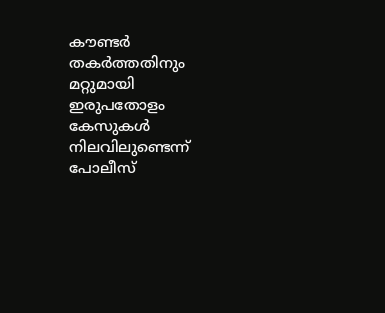കൗണ്ടര്‍ തകര്‍ത്തതിനും മറ്റുമായി ഇരുപതോളം കേസുകള്‍ നിലവിലുണ്ടെന്ന് പോലീസ്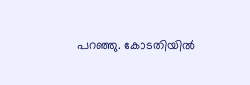പറഞ്ഞു. കോടതിയില്‍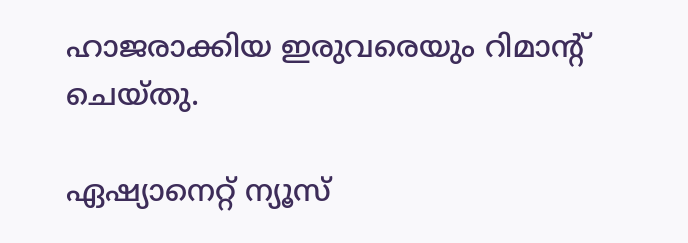ഹാജരാക്കിയ ഇരുവരെയും റിമാന്റ് ചെയ്തു.

ഏഷ്യാനെറ്റ് ന്യൂസ്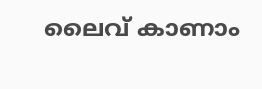ലൈവ് കാണാം